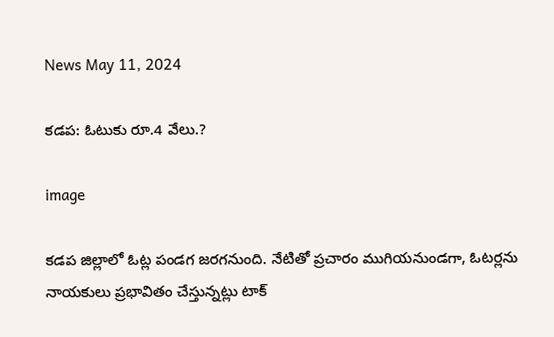News May 11, 2024

కడప: ఓటుకు రూ.4 వేలు.?

image

కడప జిల్లాలో ఓట్ల పండగ జరగనుంది. నేటితో ప్రచారం ముగియనుండగా, ఓటర్లను నాయకులు ప్రభావితం చేస్తున్నట్లు టాక్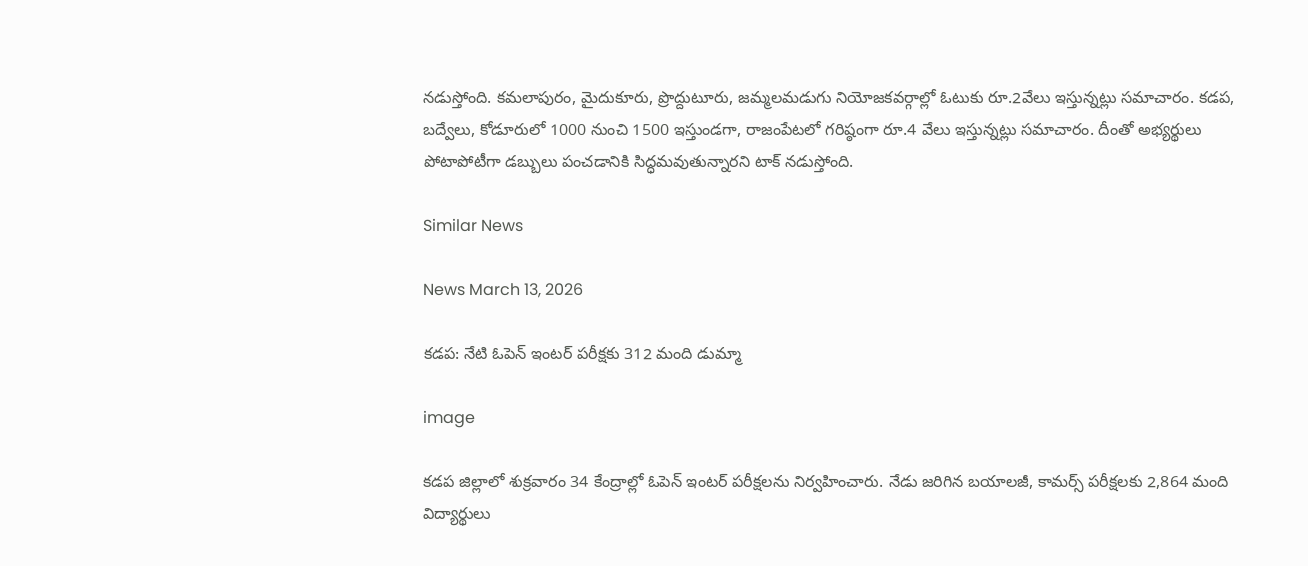నడుస్తోంది. కమలాపురం, మైదుకూరు, ప్రొద్దుటూరు, జమ్మలమడుగు నియోజకవర్గాల్లో ఓటుకు రూ.2వేలు ఇస్తున్నట్లు సమాచారం. కడప, బద్వేలు, కోడూరులో 1000 నుంచి 1500 ఇస్తుండగా, రాజంపేటలో గరిష్ఠంగా రూ.4 వేలు ఇస్తున్నట్లు సమాచారం. దీంతో అభ్యర్థులు పోటాపోటీగా డబ్బులు పంచడానికి సిద్ధమవుతున్నారని టాక్ నడుస్తోంది.

Similar News

News March 13, 2026

కడప: నేటి ఓపెన్ ఇంటర్ పరీక్షకు 312 మంది డుమ్మా

image

కడప జిల్లాలో శుక్రవారం 34 కేంద్రాల్లో ఓపెన్ ఇంటర్ పరీక్షలను నిర్వహించారు. నేడు జరిగిన బయాలజీ, కామర్స్ పరీక్షలకు 2,864 మంది విద్యార్థులు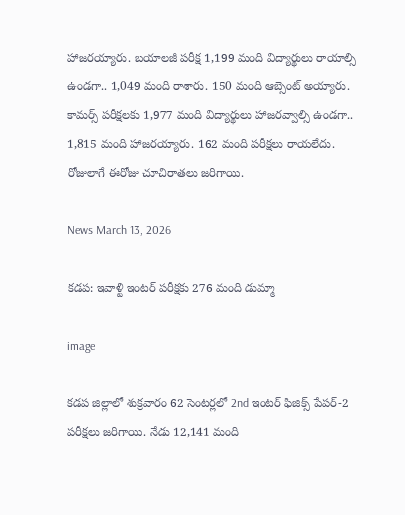హాజరయ్యారు. బయాలజీ పరీక్ష 1,199 మంది విద్యార్థులు రాయాల్సి ఉండగా.. 1,049 మంది రాశారు. 150 మంది ఆబ్సెంట్ అయ్యారు. కామర్స్ పరీక్షలకు 1,977 మంది విద్యార్థులు హాజరవ్వాల్సి ఉండగా.. 1,815 మంది హాజరయ్యారు. 162 మంది పరీక్షలు రాయలేదు. రోజులాగే ఈరోజు చూచిరాతలు జరిగాయి.

News March 13, 2026

కడప: ఇవాళ్టి ఇంటర్ పరీక్షకు 276 మంది డుమ్మా

image

కడప జిల్లాలో శుక్రవారం 62 సెంటర్లలో 2nd ఇంటర్ ఫిజిక్స్ పేపర్-2 పరీక్షలు జరిగాయి. నేడు 12,141 మంది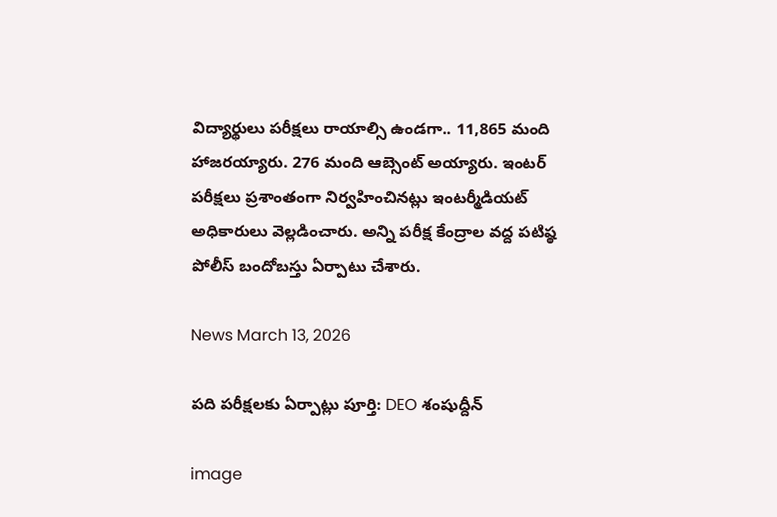విద్యార్థులు పరీక్షలు రాయాల్సి ఉండగా.. 11,865 మంది హాజరయ్యారు. 276 మంది ఆబ్సెంట్ అయ్యారు. ఇంటర్ పరీక్షలు ప్రశాంతంగా నిర్వహించినట్లు ఇంటర్మీడియట్ అధికారులు వెల్లడించారు. అన్ని పరీక్ష కేంద్రాల వద్ద పటిష్ఠ పోలీస్ బందోబస్తు ఏర్పాటు చేశారు.

News March 13, 2026

పది పరీక్షలకు ఏర్పాట్లు పూర్తి: DEO శంషుద్దీన్

image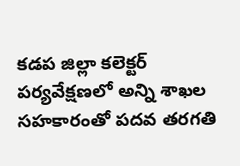కడప జిల్లా కలెక్టర్ పర్యవేక్షణలో అన్ని శాఖల సహకారంతో పదవ తరగతి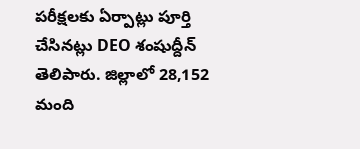పరీక్షలకు ఏర్పాట్లు పూర్తి చేసినట్లు DEO శంషుద్దీన్ తెలిపారు. జిల్లాలో 28,152 మంది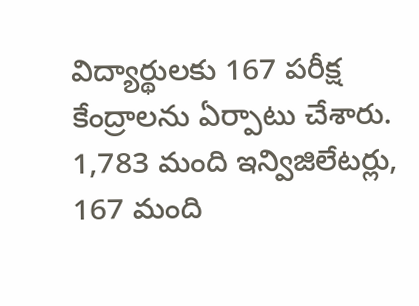విద్యార్థులకు 167 పరీక్ష కేంద్రాలను ఏర్పాటు చేశారు. 1,783 మంది ఇన్విజిలేటర్లు, 167 మంది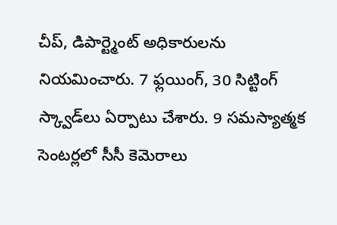చీప్, డిపార్ట్మెంట్ అధికారులను నియమించారు. 7 ఫ్లయింగ్, 30 సిట్టింగ్ స్క్వాడ్‌లు ఏర్పాటు చేశారు. 9 సమస్యాత్మక సెంటర్లలో సీసీ కెమెరాలు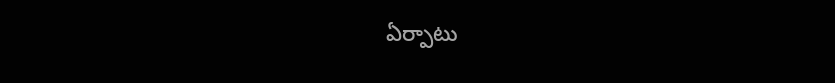ఏర్పాటు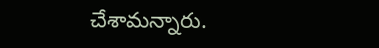చేశామన్నారు.